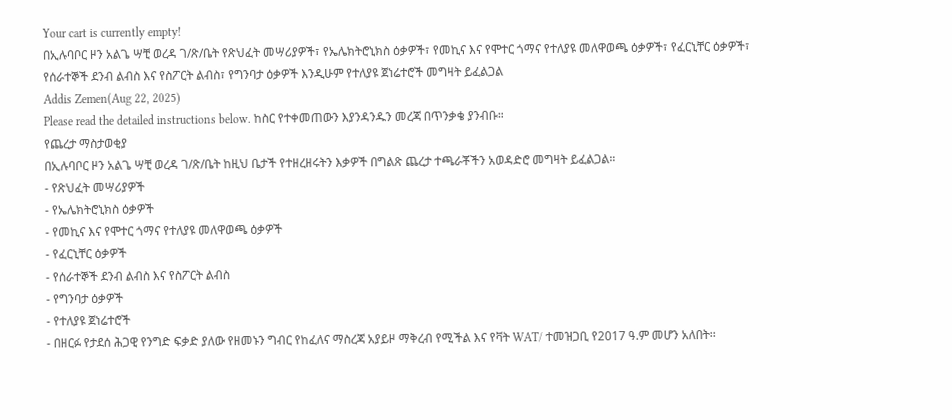Your cart is currently empty!
በኢሉባቦር ዞን አልጌ ሣቺ ወረዳ ገ/ጽ/ቤት የጽህፈት መሣሪያዎች፣ የኤሌክትሮኒክስ ዕቃዎች፣ የመኪና እና የሞተር ጎማና የተለያዩ መለዋወጫ ዕቃዎች፣ የፈርኒቸር ዕቃዎች፣ የሰራተኞች ደንብ ልብስ እና የስፖርት ልብስ፣ የግንባታ ዕቃዎች እንዲሁም የተለያዩ ጀነሬተሮች መግዛት ይፈልጋል
Addis Zemen(Aug 22, 2025)
Please read the detailed instructions below. ከስር የተቀመጠውን እያንዳንዱን መረጃ በጥንቃቄ ያንብቡ።
የጨረታ ማስታወቂያ
በኢሉባቦር ዞን አልጌ ሣቺ ወረዳ ገ/ጽ/ቤት ከዚህ ቤታች የተዘረዘሩትን እቃዎች በግልጽ ጨረታ ተጫራቾችን አወዳድሮ መግዛት ይፈልጋል።
- የጽህፈት መሣሪያዎች
- የኤሌክትሮኒክስ ዕቃዎች
- የመኪና እና የሞተር ጎማና የተለያዩ መለዋወጫ ዕቃዎች
- የፈርኒቸር ዕቃዎች
- የሰራተኞች ደንብ ልብስ እና የስፖርት ልብስ
- የግንባታ ዕቃዎች
- የተለያዩ ጀነሬተሮች
- በዘርፉ የታደሰ ሕጋዊ የንግድ ፍቃድ ያለው የዘመኑን ግብር የከፈለና ማስረጃ አያይዞ ማቅረብ የሚችል እና የቫት WAT/ ተመዝጋቢ የ2017 ዓ.ም መሆን አለበት፡፡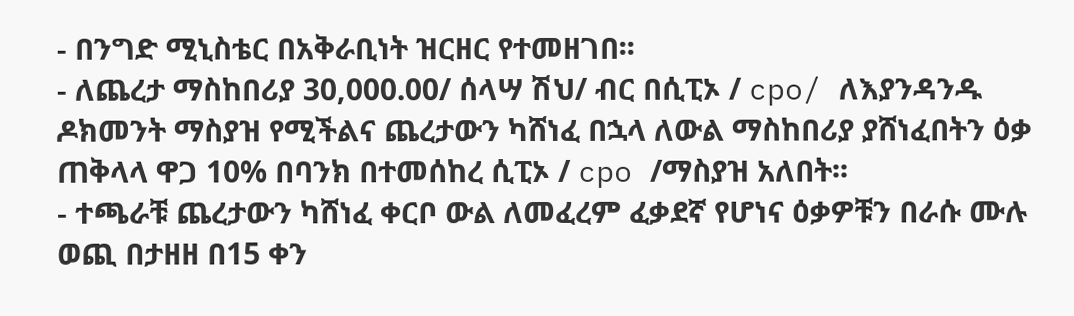- በንግድ ሚኒስቴር በአቅራቢነት ዝርዘር የተመዘገበ፡፡
- ለጨረታ ማስከበሪያ 30,000.00/ ሰላሣ ሽህ/ ብር በሲፒኦ / cpo/ ለእያንዳንዱ ዶክመንት ማስያዝ የሚችልና ጨረታውን ካሸነፈ በኋላ ለውል ማስከበሪያ ያሸነፈበትን ዕቃ ጠቅላላ ዋጋ 10% በባንክ በተመሰከረ ሲፒኦ / cpo /ማስያዝ አለበት፡፡
- ተጫራቹ ጨረታውን ካሸነፈ ቀርቦ ውል ለመፈረም ፈቃደኛ የሆነና ዕቃዎቹን በራሱ ሙሉ ወጪ በታዘዘ በ15 ቀን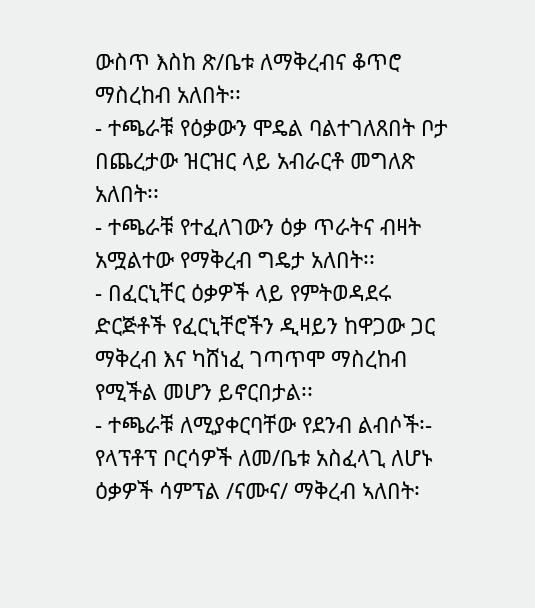ውስጥ እስከ ጽ/ቤቱ ለማቅረብና ቆጥሮ ማስረከብ አለበት፡፡
- ተጫራቹ የዕቃውን ሞዴል ባልተገለጸበት ቦታ በጨረታው ዝርዝር ላይ አብራርቶ መግለጽ አለበት፡፡
- ተጫራቹ የተፈለገውን ዕቃ ጥራትና ብዛት አሟልተው የማቅረብ ግዴታ አለበት፡፡
- በፈርኒቸር ዕቃዎች ላይ የምትወዳደሩ ድርጅቶች የፈርኒቸሮችን ዲዛይን ከዋጋው ጋር ማቅረብ እና ካሸነፈ ገጣጥሞ ማስረከብ የሚችል መሆን ይኖርበታል፡፡
- ተጫራቹ ለሚያቀርባቸው የደንብ ልብሶች፡- የላፕቶፕ ቦርሳዎች ለመ/ቤቱ አስፈላጊ ለሆኑ ዕቃዎች ሳምፕል /ናሙና/ ማቅረብ ኣለበት፡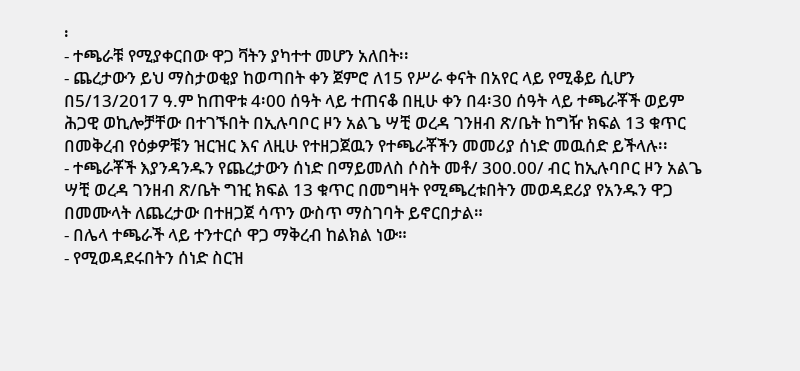፡
- ተጫራቹ የሚያቀርበው ዋጋ ቫትን ያካተተ መሆን አለበት፡፡
- ጨረታውን ይህ ማስታወቂያ ከወጣበት ቀን ጀምሮ ለ15 የሥራ ቀናት በአየር ላይ የሚቆይ ሲሆን በ5/13/2017 ዓ.ም ከጠዋቱ 4፡00 ሰዓት ላይ ተጠናቆ በዚሁ ቀን በ4፡30 ሰዓት ላይ ተጫራቾች ወይም ሕጋዊ ወኪሎቻቸው በተገኙበት በኢሉባቦር ዞን አልጌ ሣቺ ወረዳ ገንዘብ ጽ/ቤት ከግዥ ክፍል 13 ቁጥር በመቅረብ የዕቃዎቹን ዝርዝር እና ለዚሁ የተዘጋጀዉን የተጫራቾችን መመሪያ ሰነድ መዉሰድ ይችላሉ፡፡
- ተጫራቾች እያንዳንዱን የጨረታውን ሰነድ በማይመለስ ሶስት መቶ/ 300.00/ ብር ከኢሉባቦር ዞን አልጌ ሣቺ ወረዳ ገንዘብ ጽ/ቤት ግዢ ክፍል 13 ቁጥር በመግዛት የሚጫረቱበትን መወዳደሪያ የአንዱን ዋጋ በመሙላት ለጨረታው በተዘጋጀ ሳጥን ውስጥ ማስገባት ይኖርበታል።
- በሌላ ተጫራች ላይ ተንተርሶ ዋጋ ማቅረብ ከልክል ነው።
- የሚወዳደሩበትን ሰነድ ስርዝ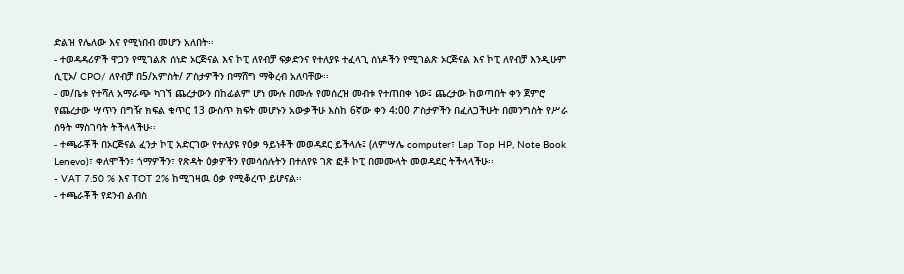ድልዝ የሌለው እና የሚነበብ መሆን አለበት፡፡
- ተወዳዳሪዎች ዋጋን የሚገልጽ ሰነድ ኦርጅናል እና ኮፒ ለየብቻ ፍቃድንና የተለያዩ ተፈላጊ ሰነዶችን የሚገልጽ ኦርጅናል እና ኮፒ ለየብቻ እንዲሁም ሲፒኦ/ CPO/ ለየብቻ በ5/አምስት/ ፖስታዎችን በማሸግ ማቅረብ አለባቸው፡፡
- መ/ቤቱ የተሻለ አማራጭ ካገኘ ጨረታውን በከፊልም ሆነ ሙሉ በሙሉ የመሰረዝ መብቱ የተጠበቀ ነው፤ ጨረታው ከወጣበት ቀን ጀምሮ የጨረታው ሣጥን በግዥ ክፍል ቁጥር 13 ውስጥ ክፍት መሆኑን አውቃችሁ እስከ 6ኛው ቀን 4:00 ፖስታዎችን በፈለጋችሁት በመንግስት የሥራ ሰዓት ማስገባት ትችላላችሁ፡፡
- ተጫራቾች በኦርጅናል ፈንታ ኮፒ አድርገው የተለያዩ የዕቃ ዓይነቶች መወዳደር ይችላሉ፤ (ለምሣሌ computer፣ Lap Top HP, Note Book Lenevo)፣ ቀለሞችን፣ ጎማዎችን፣ የጽዳት ዕቃዎችን የመሳሰሉትን በተለየዩ ገጽ ፎቶ ኮፒ በመሙላት መወዳደር ትችላላችሁ፡፡
- VAT 7.50 % እና TOT 2% ከሚገዛዉ ዕቃ የሚቆረጥ ይሆናል፡፡
- ተጫራቾች የደንብ ልብስ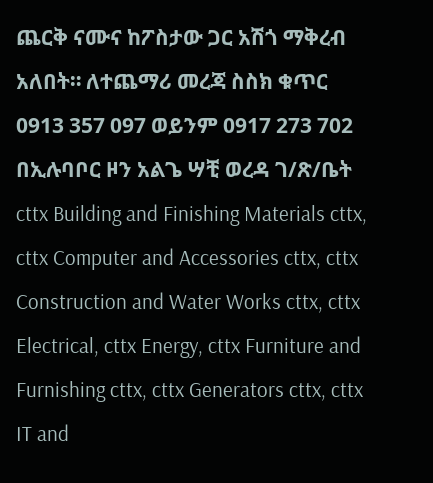ጨርቅ ናሙና ከፖስታው ጋር አሽጎ ማቅረብ አለበት። ለተጨማሪ መረጃ ስስክ ቁጥር 0913 357 097 ወይንም 0917 273 702
በኢሉባቦር ዞን አልጌ ሣቺ ወረዳ ገ/ጽ/ቤት
cttx Building and Finishing Materials cttx, cttx Computer and Accessories cttx, cttx Construction and Water Works cttx, cttx Electrical, cttx Energy, cttx Furniture and Furnishing cttx, cttx Generators cttx, cttx IT and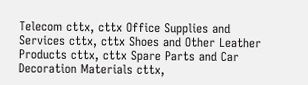Telecom cttx, cttx Office Supplies and Services cttx, cttx Shoes and Other Leather Products cttx, cttx Spare Parts and Car Decoration Materials cttx,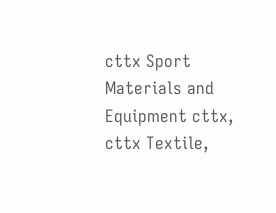cttx Sport Materials and Equipment cttx, cttx Textile,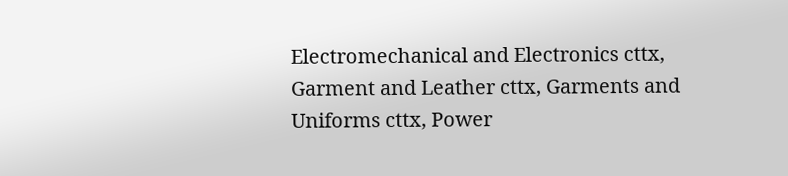Electromechanical and Electronics cttx, Garment and Leather cttx, Garments and Uniforms cttx, Power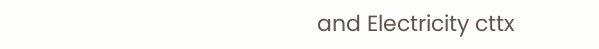and Electricity cttx